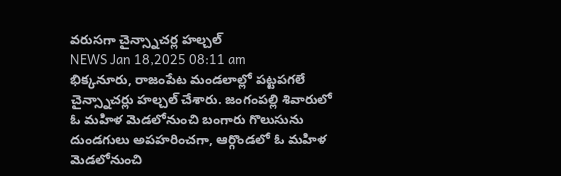వరుసగా చైన్స్నాచర్ల హల్చల్
NEWS Jan 18,2025 08:11 am
భిక్కనూరు, రాజంపేట మండలాల్లో పట్టపగలే చైన్స్నాచర్లు హల్చల్ చేశారు. జంగంపల్లి శివారులో ఓ మహిళ మెడలోనుంచి బంగారు గొలుసును దుండగులు అపహరించగా, ఆర్గొండలో ఓ మహిళ మెడలోనుంచి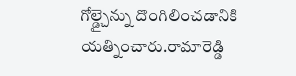గోల్డ్చైన్ను దొంగిలించడానికి యత్నించారు.రామారెడ్డి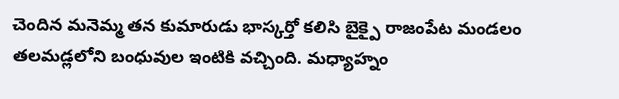చెందిన మనెమ్మ తన కుమారుడు భాస్కర్తో కలిసి బైక్పై రాజంపేట మండలం తలమడ్లలోని బంధువుల ఇంటికి వచ్చింది. మధ్యాహ్నం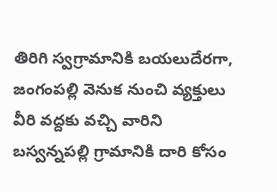తిరిగి స్వగ్రామానికి బయలుదేరగా, జంగంపల్లి వెనుక నుంచి వ్యక్తులు వీరి వద్దకు వచ్చి వారిని బస్వన్నపల్లి గ్రామానికి దారి కోసం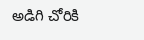అడిగి చోరికి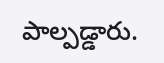పాల్పడ్డారు.